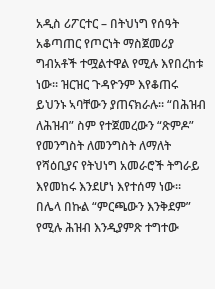አዲስ ሪፖርተር – በትህነግ የሰዓት አቆጣጠር የጦርነት ማስጀመሪያ ግብአቶች ተሟልተዋል የሚሉ እየበረከቱ ነው። ዝርዝር ጉዳዮንም እየቆጠሩ ይህንኑ ኣባቸውን ያጠናክራሉ። “በሕዝብ ለሕዝብ” ስም የተጀመረውን “ጽምዶ” የመንግስት ለመንግስት ለማለት የሻዕቢያና የትህነግ አመራሮች ትግራይ እየመከሩ እንደሆነ እየተሰማ ነው።
በሌላ በኩል “ምርጫውን እንቅደም” የሚሉ ሕዝብ እንዲያምጽ ተግተው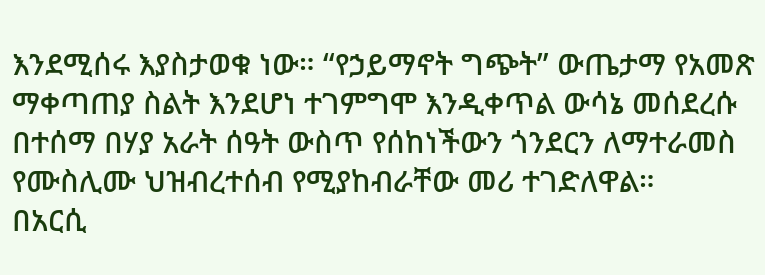እንደሚሰሩ እያስታወቁ ነው። “የኃይማኖት ግጭት” ውጤታማ የአመጽ ማቀጣጠያ ስልት እንደሆነ ተገምግሞ እንዲቀጥል ውሳኔ መሰደረሱ በተሰማ በሃያ አራት ሰዓት ውስጥ የሰከነችውን ጎንደርን ለማተራመስ የሙስሊሙ ህዝብረተሰብ የሚያከብራቸው መሪ ተገድለዋል።
በአርሲ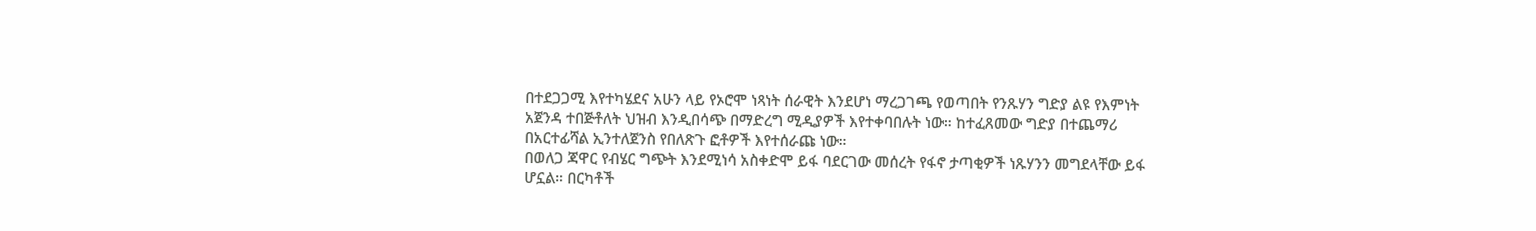በተደጋጋሚ እየተካሄደና አሁን ላይ የኦሮሞ ነጻነት ሰራዊት እንደሆነ ማረጋገጫ የወጣበት የንጹሃን ግድያ ልዩ የእምነት አጀንዳ ተበጅቶለት ህዝብ እንዲበሳጭ በማድረግ ሚዲያዎች እየተቀባበሉት ነው። ከተፈጸመው ግድያ በተጨማሪ በአርተፊሻል ኢንተለጀንስ የበለጽጉ ፎቶዎች እየተሰራጩ ነው።
በወለጋ ጃዋር የብሄር ግጭት እንደሚነሳ አስቀድሞ ይፋ ባደርገው መሰረት የፋኖ ታጣቂዎች ነጹሃንን መግደላቸው ይፋ ሆኗል። በርካቶች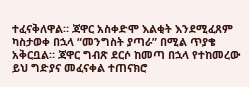ተፈናቅለዋል። ጃዋር አስቀድሞ እልቂት እንደሚፈጸም ካስታወቀ በኋላ “መንግስት ያጣራ” በሚል ጥያቄ አቅርቧል። ጃዋር ግብጽ ደርሶ ከመጣ በኋላ የተከመረው ይህ ግድያና መፈናቀል ተጠናክሮ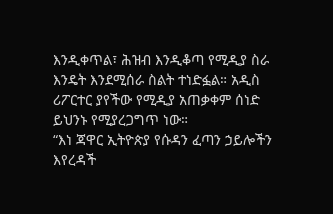እንዲቀጥል፣ ሕዝብ እንዲቆጣ የሚዲያ ስራ እንዴት እንደሚሰራ ስልት ተነድፏል። አዲስ ሪፖርተር ያየችው የሚዲያ አጠቃቀም ሰነድ ይህንኑ የሚያረጋግጥ ነው።
“እነ ጃዋር ኢትዮጵያ የሱዳን ፈጣን ኃይሎችን እየረዳች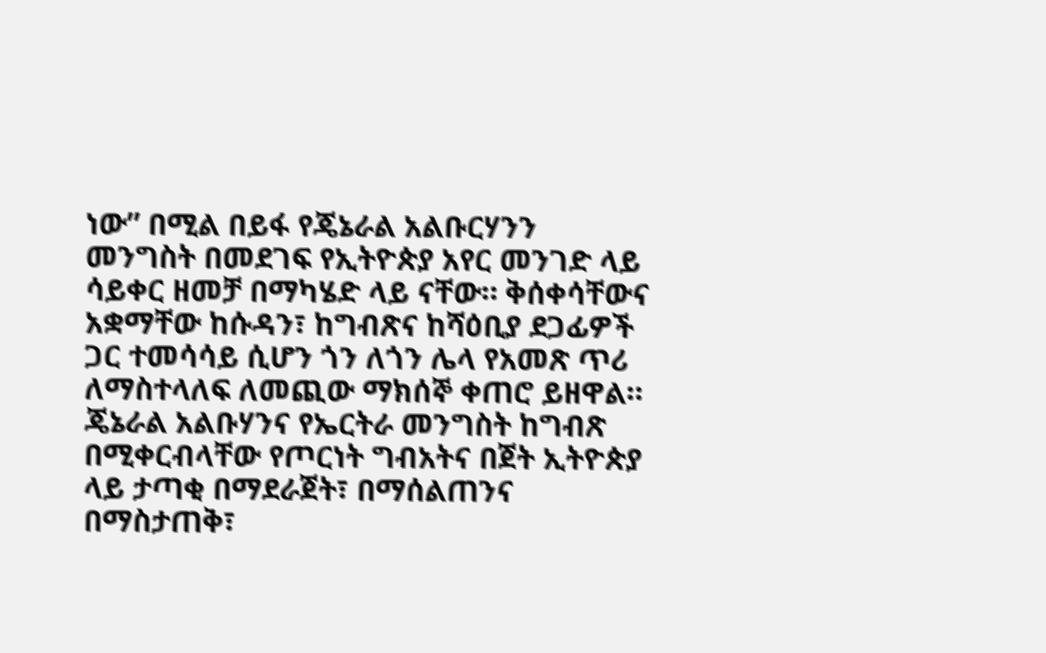ነው” በሚል በይፋ የጄኔራል አልቡርሃንን መንግስት በመደገፍ የኢትዮጵያ አየር መንገድ ላይ ሳይቀር ዘመቻ በማካሄድ ላይ ናቸው። ቅሰቀሳቸውና አቋማቸው ከሱዳን፣ ከግብጽና ከሻዕቢያ ደጋፊዎች ጋር ተመሳሳይ ሲሆን ጎን ለጎን ሌላ የአመጽ ጥሪ ለማስተላለፍ ለመጪው ማክሰኞ ቀጠሮ ይዘዋል።
ጄኔራል አልቡሃንና የኤርትራ መንግስት ከግብጽ በሚቀርብላቸው የጦርነት ግብአትና በጀት ኢትዮጵያ ላይ ታጣቂ በማደራጀት፣ በማሰልጠንና በማስታጠቅ፣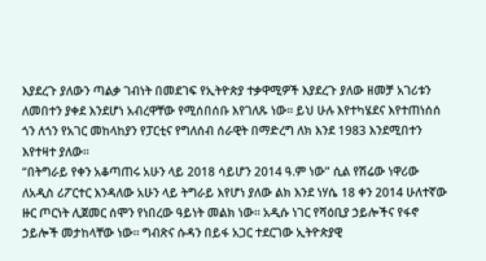እያደረጉ ያለውን ጣልቃ ገብነት በመደገፍ የኢትዮጵያ ተቃዋሚዎች እያደረጉ ያለው ዘመቻ አገሪቱን ለመበተን ያቀደ እንደሆነ አብረዋቸው የሚሰበሰቡ እየገለጹ ነው። ይህ ሁሉ እየተካሄደና እየተጠነሰሰ ጎን ለጎን የአገር መከላከያን የፓርቲና የግለሰብ ሰራዊት በማድረግ ለክ እንደ 1983 እንደሚበተን እየተዛተ ያለው።
“በትግራይ የቀን አቆጣጠሩ አሁን ላይ 2018 ሳይሆን 2014 ዓ.ም ነው” ሲል የሽሬው ነዋሪው ለአዲስ ሪፖርተር እንዳለው አሁን ላይ ትግራይ እየሆነ ያለው ልክ እንደ ነሃሴ 18 ቀን 2014 ሁለተኛው ዙር ጦርነት ሊጀመር ሰሞን የነበረው ዓይነት መልክ ነው። አዲሱ ነገር የሻዕቢያ ኃይሎችና የፋኖ ኃይሎች መታከላቸው ነው። ግብጽና ሱዳን በይፋ አጋር ተደርገው ኢትዮጵያዊ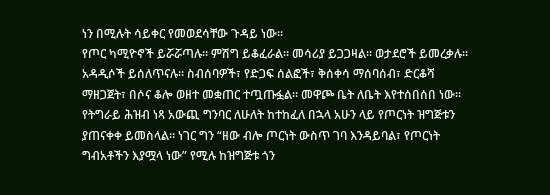ነን በሚሉት ሳይቀር የመወደሳቸው ጉዳይ ነው።
የጦር ካሚዮኖች ይሯሯጣሉ። ምሽግ ይቆፈራል። መሳሪያ ይጋጋዛል። ወታደሮች ይመረቃሉ። አዳዲሶች ይሰለጥናሉ። ስብሰባዎች፣ የድጋፍ ሰልፎች፣ ቅሰቀሳ ማሰባሰብ፣ ድርቆሻ ማዘጋጀት፣ በሶና ቆሎ ወዘተ መቋጠር ተጧጡፏል። መዋጮ ቤት ለቤት እየተሰበሰበ ነው።
የትግራይ ሕዝብ ነጻ አውጪ ግንባር ለሁለት ከተከፈለ በኋላ አሁን ላይ የጦርነት ዝግጅቱን ያጠናቀቀ ይመስላል። ነገር ግን “ዘው ብሎ ጦርነት ውስጥ ገባ እንዳይባል፣ የጦርነት ግብአቶችን እያሟላ ነው” የሚሉ ከዝግጅቱ ጎን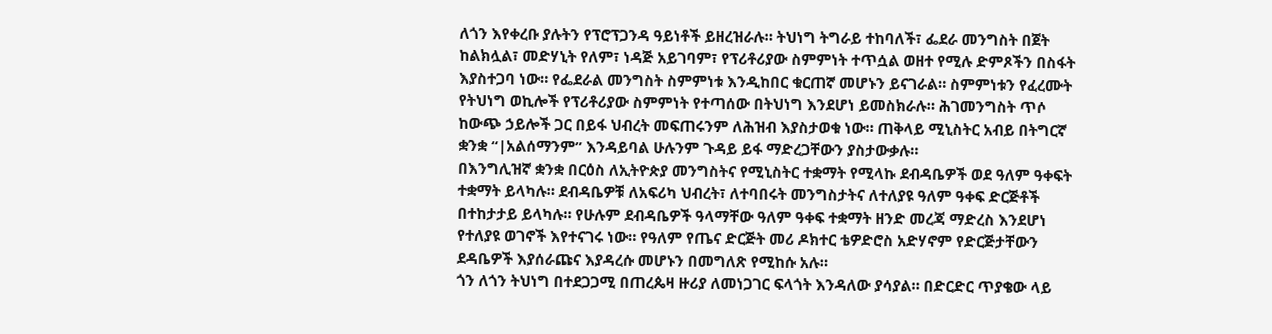ለጎን እየቀረቡ ያሉትን የፕሮፕጋንዳ ዓይነቶች ይዘረዝራሉ። ትህነግ ትግራይ ተከባለች፣ ፌደራ መንግስት በጀት ከልክሏል፣ መድሃኒት የለም፣ ነዳጅ አይገባም፣ የፕሪቶሪያው ስምምነት ተጥሷል ወዘተ የሚሉ ድምጾችን በስፋት እያስተጋባ ነው። የፌደራል መንግስት ስምምነቱ እንዲከበር ቁርጠኛ መሆኑን ይናገራል። ስምምነቱን የፈረሙት የትህነግ ወኪሎች የፕሪቶሪያው ስምምነት የተጣሰው በትህነግ እንደሆነ ይመስክራሉ። ሕገመንግስት ጥሶ ከውጭ ኃይሎች ጋር በይፋ ህብረት መፍጠሩንም ለሕዝብ እያስታወቁ ነው። ጠቅላይ ሚኒስትር አብይ በትግርኛ ቋንቋ “|አልሰማንም” እንዳይባል ሁሉንም ጉዳይ ይፋ ማድረጋቸውን ያስታውቃሉ።
በእንግሊዝኛ ቋንቋ በርዕስ ለኢትዮጵያ መንግስትና የሚኒስትር ተቋማት የሚላኩ ደብዳቤዎች ወደ ዓለም ዓቀፍት ተቋማት ይላካሉ። ደብዳቤዎቹ ለአፍሪካ ህብረት፣ ለተባበሩት መንግስታትና ለተለያዩ ዓለም ዓቀፍ ድርጅቶች በተከታታይ ይላካሉ። የሁሉም ደብዳቤዎች ዓላማቸው ዓለም ዓቀፍ ተቋማት ዘንድ መረጃ ማድረስ እንደሆነ የተለያዩ ወገኖች እየተናገሩ ነው። የዓለም የጤና ድርጅት መሪ ዶክተር ቴዎድሮስ አድሃኖም የድርጅታቸውን ደዳቤዎች እያሰራጩና እያዳረሱ መሆኑን በመግለጽ የሚከሱ አሉ።
ጎን ለጎን ትህነግ በተደጋጋሚ በጠረጴዛ ዙሪያ ለመነጋገር ፍላጎት እንዳለው ያሳያል። በድርድር ጥያቄው ላይ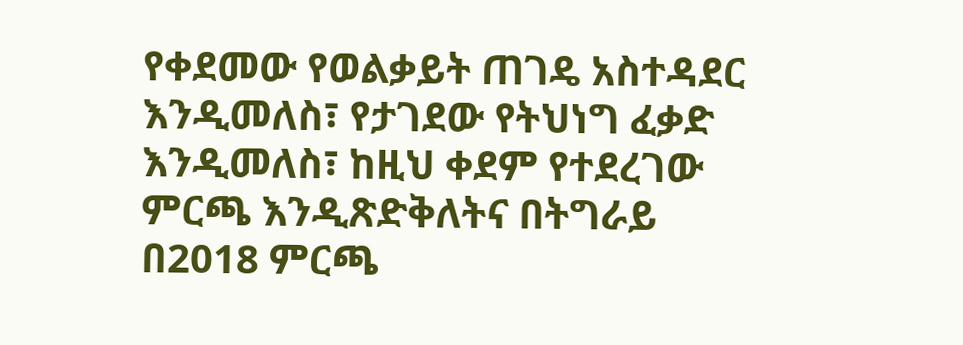የቀደመው የወልቃይት ጠገዴ አስተዳደር እንዲመለስ፣ የታገደው የትህነግ ፈቃድ እንዲመለስ፣ ከዚህ ቀደም የተደረገው ምርጫ እንዲጽድቅለትና በትግራይ በ2018 ምርጫ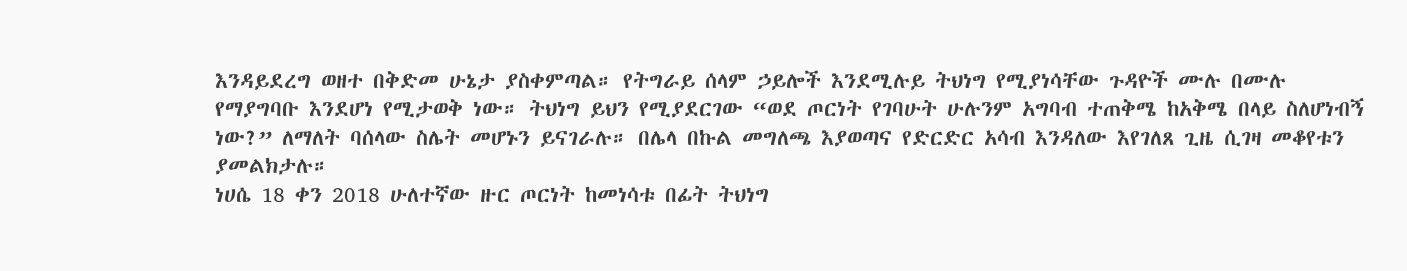እንዳይደረግ ወዘተ በቅድመ ሁኔታ ያስቀምጣል። የትግራይ ሰላም ኃይሎች እንደሚሉይ ትህነግ የሚያነሳቸው ጉዳዮች ሙሉ በሙሉ የማያግባቡ እንደሆነ የሚታወቅ ነው። ትህነግ ይህን የሚያደርገው “ወደ ጦርነት የገባሁት ሁሉንም አግባብ ተጠቅሜ ከአቅሜ በላይ ስለሆነብኝ ነው?” ለማለት ባሰላው ስሌት መሆኑን ይናገራሉ። በሌላ በኩል መግለጫ እያወጣና የድርድር አሳብ እንዳለው እየገለጸ ጊዜ ሲገዛ መቆየቱን ያመልክታሉ።
ነሀሴ 18 ቀን 2018 ሁለተኛው ዙር ጦርነት ከመነሳቱ በፊት ትህነግ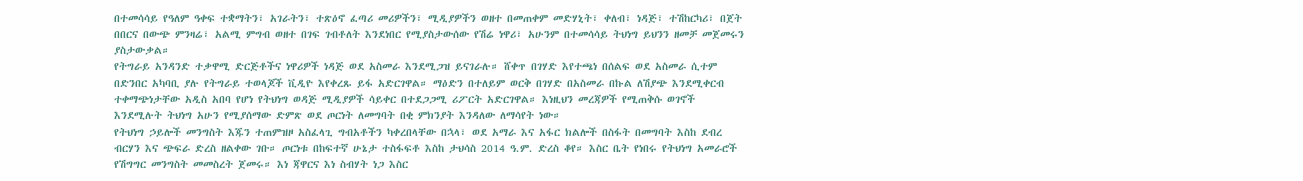በተመሳሳይ የዓለም ዓቀፍ ተቋማትን፣ አገራትን፣ ተጽዕኖ ፈጣሪ መሪዎችን፣ ሚዲያዎችን ወዘተ በመጠቀም መድሃኒት፣ ቀለብ፣ ነዳጅ፣ ተሽከርካሪ፣ በጀት በበርና በውጭ ምንዛሬ፣ አልሚ ምግብ ወዘተ በገፍ ገብቶለት እንደነበር የሚያስታውሰው የሽሬ ነዋሪ፣ አሁንም በተመሳሳይ ትህነግ ይህንን ዘመቻ መጀመሩን ያስታውቃል።
የትግራይ አንዳንድ ተቃዋሚ ድርጅቶችና ነዋሪዎች ነዳጅ ወደ አስመራ እንደሚጋዝ ይናገራሉ። ሸቀጥ በገሃድ እየተጫነ በሰልፍ ወደ አስመራ ሲተም በድንበር አካባቢ ያሉ የትግራይ ተወላጆች ቪዲዮ እየቀረጹ ይፋ አድርገዋል። ማዕድን በተለይም ወርቅ በገሃድ በአስመራ በኩል ለሽያጭ እንደሚቀርብ ተቀማጭነታቸው አዲስ አበባ የሆነ የትህነግ ወዳጅ ሚዲያዎች ሳይቀር በተደጋጋሚ ሪፖርት አድርገዋል። እነዚህን መረጃዎች የሚጠቅሱ ወገኖች እንደሚሉት ትህነግ አሁን የሚያሰማው ድምጽ ወደ ጦርነት ለመግባት በቂ ምክንያት እንዳለው ለማሳየት ነው።
የትህነግ ኃይሎች መንግስት እጁን ተጠምዝዞ አስፈላጊ ግብአቶችን ካቀረበላቸው በኋላ፣ ወደ አማራ እና አፋር ክልሎች በስፋት በመግባት እስከ ደብረ ብርሃን እና ጭፍራ ድረስ ዘልቀው ገቡ። ጦርነቱ በከፍተኛ ሁኔታ ተስፋፍቶ እስከ ታህሳስ 2014 ዓ.ም. ድረስ ቆየ። እስር ቤት የነበሩ የትህነግ አመራሮች የሽግግር መንግስት መመስረት ጀመሩ። እነ ጃዋርና እነ ስብሃት ነጋ እስር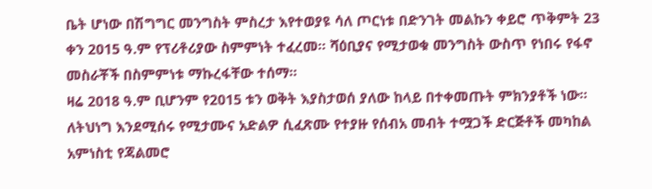ቤት ሆነው በሽግግር መንግስት ምስረታ እየተወያዩ ሳለ ጦርነቱ በድንገት መልኩን ቀይሮ ጥቅምት 23 ቀን 2015 ዓ.ም የፕሪቶሪያው ስምምነት ተፈረመ። ሻዕቢያና የሚታወቁ መንግስት ውስጥ የነበሩ የፋኖ መስራቾች በስምምነቱ ማኩረፋቸው ተሰማ።
ዛሬ 2018 ዓ.ም ቢሆንም የ2015 ቱን ወቅት እያስታወሰ ያለው ከላይ በተቀመጡት ምክንያቶች ነው። ለትህነግ እንደሚሰሩ የሚታሙና አድልዎ ሲፈጽሙ የተያዙ የሰብአ መብት ተሟጋች ድርጅቶች መካከል አምነስቲ የጃልመሮ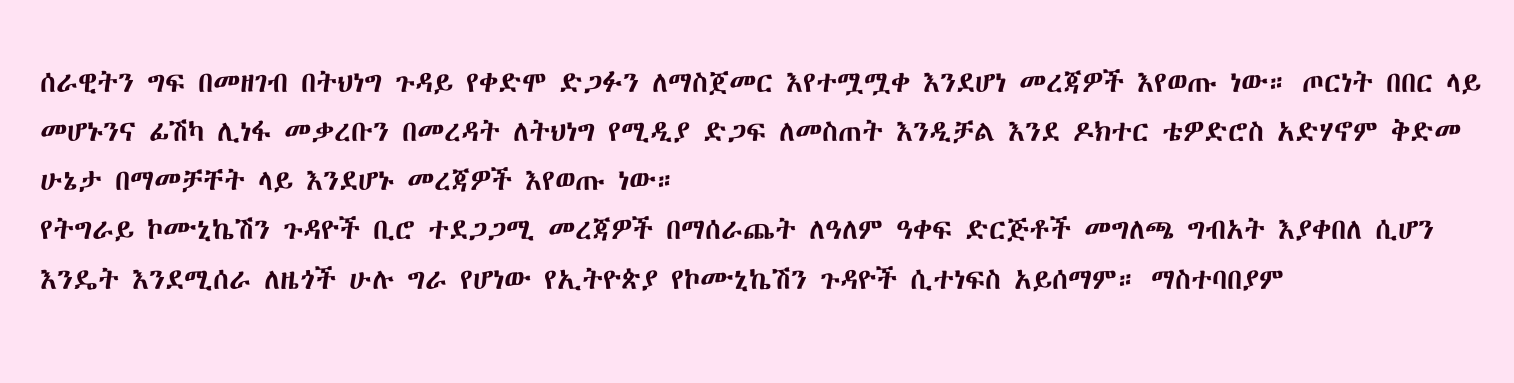ሰራዊትን ግፍ በመዘገብ በትህነግ ጉዳይ የቀድሞ ድጋፉን ለማስጀመር እየተሟሟቀ እንደሆነ መረጃዎች እየወጡ ነው። ጦርነት በበር ላይ መሆኑንና ፊሽካ ሊነፋ መቃረቡን በመረዳት ለትህነግ የሚዲያ ድጋፍ ለመስጠት እንዲቻል እንደ ዶክተር ቴዎድሮስ አድሃኖም ቅድመ ሁኔታ በማመቻቸት ላይ እንደሆኑ መረጃዎች እየወጡ ነው።
የትግራይ ኮሙኒኬሽን ጉዳዮች ቢሮ ተደጋጋሚ መረጃዎች በማሰራጨት ለዓለም ዓቀፍ ድርጅቶች መግለጫ ግብአት እያቀበለ ሲሆን እንዴት እንደሚሰራ ለዜጎች ሁሉ ግራ የሆነው የኢትዮጵያ የኮሙኒኬሽን ጉዳዮች ሲተነፍስ አይሰማም። ማስተባበያም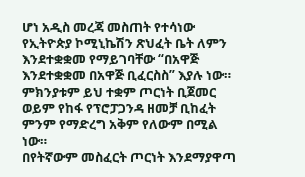ሆነ አዲስ መረጃ መስጠት የተሳነው የኢትዮጵያ ኮሚኒኬሽን ጽህፈት ቤት ለምን እንደተቋቋመ የማይገባቸው “በአዋጅ እንደተቋቋመ በአዋጅ ቢፈርስስ” እያሉ ነው። ምክንያቱም ይህ ተቋም ጦርነት ቢጀመር ወይም የከፋ የፕሮፓጋንዳ ዘመቻ ቢከፈት ምንም የማድረግ አቅም የለውም በሚል ነው።
በየትኛውም መስፈርት ጦርነት እንደማያዋጣ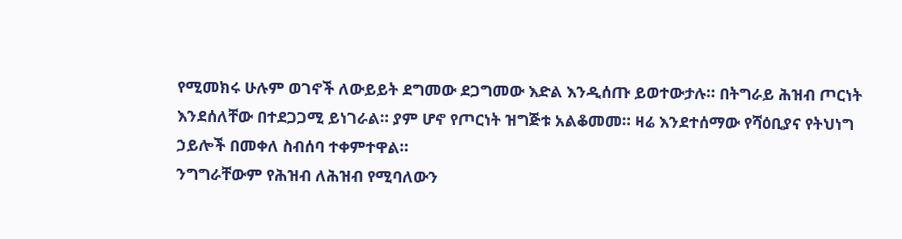የሚመክሩ ሁሉም ወገኖች ለውይይት ደግመው ደጋግመው እድል እንዲሰጡ ይወተውታሉ። በትግራይ ሕዝብ ጦርነት እንደሰለቸው በተደጋጋሚ ይነገራል። ያም ሆኖ የጦርነት ዝግጅቱ አልቆመመ። ዛሬ እንደተሰማው የሻዕቢያና የትህነግ ኃይሎች በመቀለ ስብሰባ ተቀምተዋል።
ንግግራቸውም የሕዝብ ለሕዝብ የሚባለውን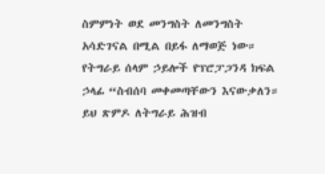ስምምነት ወደ መንግስት ለመንግስት አሳድገናል በሚል በይፋ ለማወጅ ነው። የትግራይ ሰላም ኃይሎች የፕሮፓጋንዳ ክፍል ኃላፊ “ስብሰባ መቀመጣቸውን እናውቃለን። ይህ ጽምዶ ለትግራይ ሕዝብ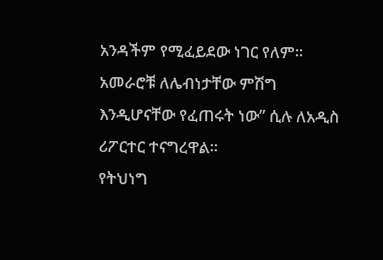አንዳችም የሚፈይደው ነገር የለም። አመራሮቹ ለሌብነታቸው ምሽግ እንዲሆናቸው የፈጠሩት ነው” ሲሉ ለአዲስ ሪፖርተር ተናግረዋል።
የትህነግ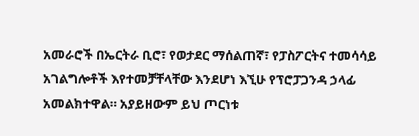አመራሮች በኤርትራ ቢሮ፣ የወታደር ማሰልጠኛ፣ የፓስፖርትና ተመሳሳይ አገልግሎቶች እየተመቻቸላቸው እንደሆነ እኚሁ የፕሮፓጋንዳ ኃላፊ አመልክተዋል። አያይዘውም ይህ ጦርነቱ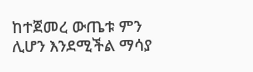ከተጀመረ ውጤቱ ምን ሊሆን እንደሚችል ማሳያ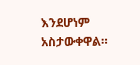እንደሆነም አስታውቀዋል።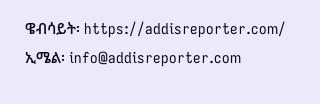ዌብሳይት፡ https://addisreporter.com/
ኢሜል፡ info@addisreporter.com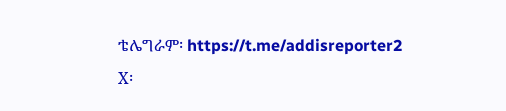ቴሌግራም፡ https://t.me/addisreporter2
X፡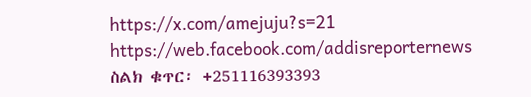https://x.com/amejuju?s=21
https://web.facebook.com/addisreporternews
ስልክ ቁጥር፡ +251116393393